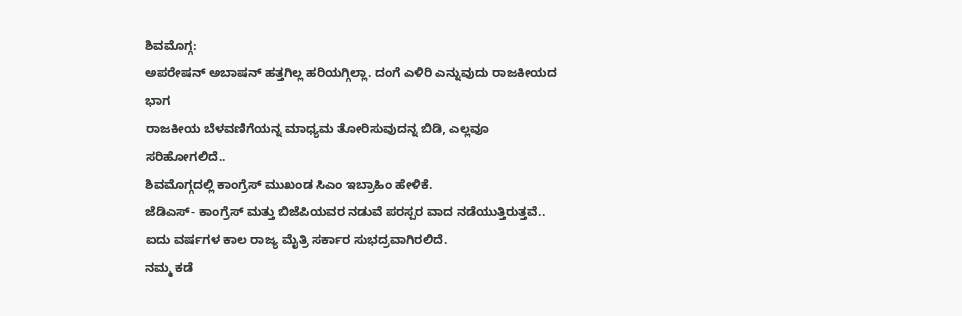ಶಿವಮೊಗ್ಗ:
ಅಪರೇಷನ್ ಅಬಾಷನ್ ಹತ್ತಗಿಲ್ಲ ಹರಿಯಗ್ಗಿಲ್ಲಾ. ದಂಗೆ ಎಳಿರಿ ಎನ್ನುವುದು ರಾಜಕೀಯದ ಭಾಗ
ರಾಜಕೀಯ ಬೆಳವಣಿಗೆಯನ್ನ ಮಾಧ್ಯಮ ತೋರಿಸುವುದನ್ನ ಬಿಡಿ, ಎಲ್ಲವೂ ಸರಿಹೋಗಲಿದೆ..
ಶಿವಮೊಗ್ಗದಲ್ಲಿ ಕಾಂಗ್ರೆಸ್ ಮುಖಂಡ ಸಿಎಂ ಇಬ್ರಾಹಿಂ ಹೇಳಿಕೆ.
ಜೆಡಿಎಸ್- ಕಾಂಗ್ರೆಸ್ ಮತ್ತು ಬಿಜೆಪಿಯವರ ನಡುವೆ ಪರಸ್ಪರ ವಾದ ನಡೆಯುತ್ತಿರುತ್ತವೆ..
ಐದು ವರ್ಷಗಳ ಕಾಲ ರಾಜ್ಯ ಮೈತ್ರಿ ಸರ್ಕಾರ ಸುಭದ್ರವಾಗಿರಲಿದೆ.
ನಮ್ಮ ಕಡೆ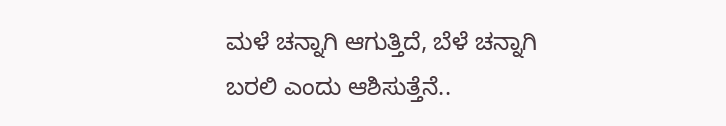ಮಳೆ ಚನ್ನಾಗಿ ಆಗುತ್ತಿದೆ, ಬೆಳೆ ಚನ್ನಾಗಿ ಬರಲಿ ಎಂದು ಆಶಿಸುತ್ತೆನೆ..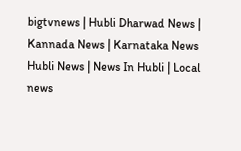bigtvnews | Hubli Dharwad News | Kannada News | Karnataka News Hubli News | News In Hubli | Local news